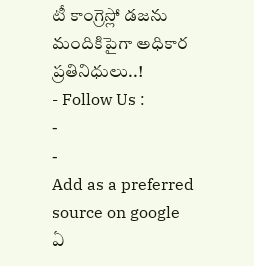టీ కాంగ్రెస్లో డజను మందికిపైగా అధికార ప్రతినిధులు..!
- Follow Us :
-
-
Add as a preferred
source on google
ఏ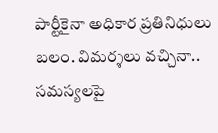పార్టీకైనా అధికార ప్రతినిధులు బలం. విమర్శలు వచ్చినా.. సమస్యలపై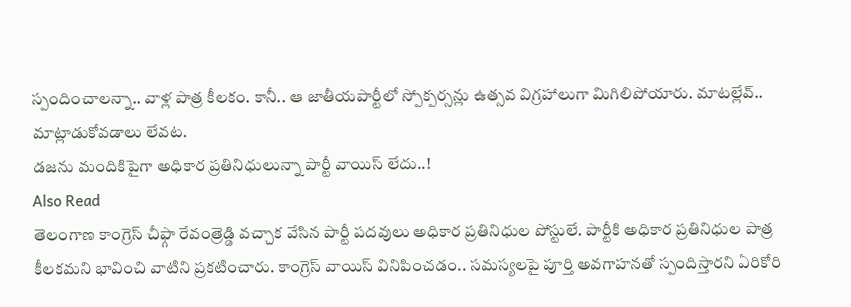స్పందించాలన్నా.. వాళ్ల పాత్ర కీలకం. కానీ.. ఆ జాతీయపార్టీలో స్పోక్పర్సన్లు ఉత్సవ విగ్రహాలుగా మిగిలిపోయారు. మాటల్లేవ్.. మాట్లాడుకోవడాలు లేవట.
డజను మందికిపైగా అధికార ప్రతినిధులున్నా పార్టీ వాయిస్ లేదు..!
Also Read
తెలంగాణ కాంగ్రెస్ చీఫ్గా రేవంత్రెడ్డి వచ్చాక వేసిన పార్టీ పదవులు అధికార ప్రతినిధుల పోస్టులే. పార్టీకి అధికార ప్రతినిధుల పాత్ర కీలకమని భావించి వాటిని ప్రకటించారు. కాంగ్రెస్ వాయిస్ వినిపించడం.. సమస్యలపై పూర్తి అవగాహనతో స్పందిస్తారని ఏరికోరి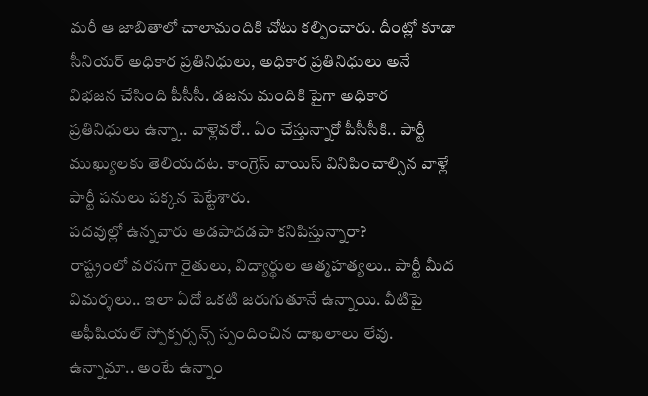మరీ ఆ జాబితాలో చాలామందికి చోటు కల్పించారు. దీంట్లో కూడా సీనియర్ అధికార ప్రతినిధులు, అధికార ప్రతినిధులు అనే విభజన చేసింది పీసీసీ. డజను మందికి పైగా అధికార ప్రతినిధులు ఉన్నా.. వాళ్లెవరో.. ఏం చేస్తున్నారో పీసీసీకి.. పార్టీ ముఖ్యులకు తెలియదట. కాంగ్రెస్ వాయిస్ వినిపించాల్సిన వాళ్లే పార్టీ పనులు పక్కన పెట్టేశారు.
పదవుల్లో ఉన్నవారు అడపాదడపా కనిపిస్తున్నారా?
రాష్ట్రంలో వరసగా రైతులు, విద్యార్థుల ఆత్మహత్యలు.. పార్టీ మీద విమర్శలు.. ఇలా ఏదో ఒకటి జరుగుతూనే ఉన్నాయి. వీటిపై అఫీషియల్ స్పోక్పర్సన్స్ స్పందించిన దాఖలాలు లేవు. ఉన్నామా.. అంటే ఉన్నాం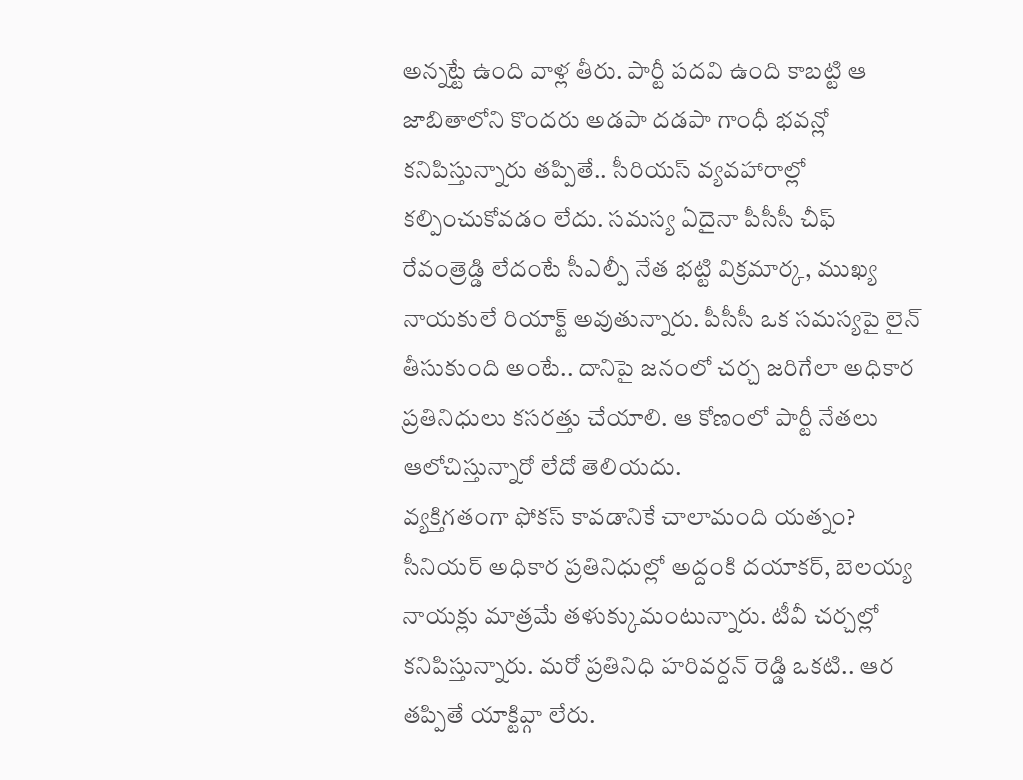అన్నట్టే ఉంది వాళ్ల తీరు. పార్టీ పదవి ఉంది కాబట్టి ఆ జాబితాలోని కొందరు అడపా దడపా గాంధీ భవన్లో కనిపిస్తున్నారు తప్పితే.. సీరియస్ వ్యవహారాల్లో కల్పించుకోవడం లేదు. సమస్య ఏదైనా పీసీసీ చీఫ్ రేవంత్రెడ్డి లేదంటే సీఎల్పీ నేత భట్టి విక్రమార్క, ముఖ్య నాయకులే రియాక్ట్ అవుతున్నారు. పీసీసీ ఒక సమస్యపై లైన్ తీసుకుంది అంటే.. దానిపై జనంలో చర్చ జరిగేలా అధికార ప్రతినిధులు కసరత్తు చేయాలి. ఆ కోణంలో పార్టీ నేతలు ఆలోచిస్తున్నారో లేదో తెలియదు.
వ్యక్తిగతంగా ఫోకస్ కావడానికే చాలామంది యత్నం?
సీనియర్ అధికార ప్రతినిధుల్లో అద్దంకి దయాకర్, బెలయ్య నాయక్లు మాత్రమే తళుక్కుమంటున్నారు. టీవీ చర్చల్లో కనిపిస్తున్నారు. మరో ప్రతినిధి హరివర్దన్ రెడ్డి ఒకటి.. ఆర తప్పితే యాక్టివ్గా లేరు.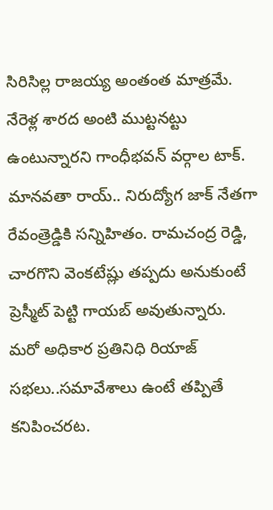సిరిసిల్ల రాజయ్య అంతంత మాత్రమే. నేరెళ్ల శారద అంటి ముట్టనట్టు ఉంటున్నారని గాంధీభవన్ వర్గాల టాక్. మానవతా రాయ్.. నిరుద్యోగ జాక్ నేతగా రేవంత్రెడ్డికి సన్నిహితం. రామచంద్ర రెడ్డి, చారగొని వెంకటేష్లు తప్పదు అనుకుంటే ప్రెస్మీట్ పెట్టి గాయబ్ అవుతున్నారు. మరో అధికార ప్రతినిధి రియాజ్ సభలు..సమావేశాలు ఉంటే తప్పితే కనిపించరట.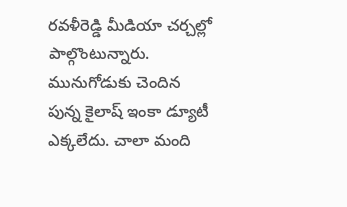రవళీరెడ్డి మీడియా చర్చల్లో పాల్గొంటున్నారు. మునుగోడుకు చెందిన పున్న కైలాష్ ఇంకా డ్యూటీ ఎక్కలేదు. చాలా మంది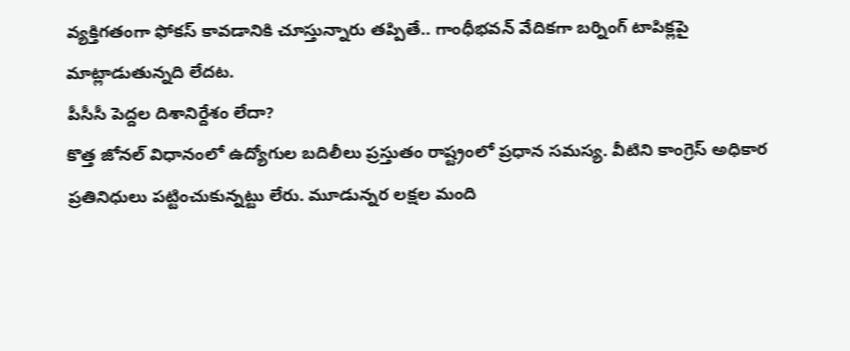వ్యక్తిగతంగా ఫోకస్ కావడానికి చూస్తున్నారు తప్పితే.. గాంధీభవన్ వేదికగా బర్నింగ్ టాపిక్లపై మాట్లాడుతున్నది లేదట.
పీసీసీ పెద్దల దిశానిర్దేశం లేదా?
కొత్త జోనల్ విధానంలో ఉద్యోగుల బదిలీలు ప్రస్తుతం రాష్ట్రంలో ప్రధాన సమస్య. వీటిని కాంగ్రెస్ అధికార ప్రతినిధులు పట్టించుకున్నట్టు లేరు. మూడున్నర లక్షల మంది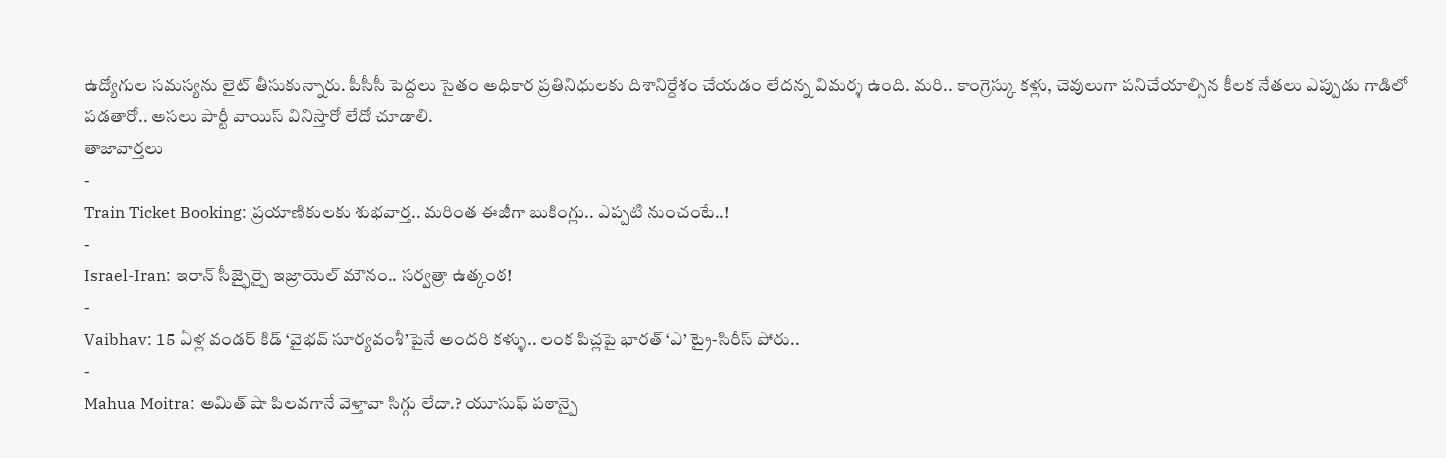ఉద్యోగుల సమస్యను లైట్ తీసుకున్నారు. పీసీసీ పెద్దలు సైతం అధికార ప్రతినిధులకు దిశానిర్దేశం చేయడం లేదన్న విమర్శ ఉంది. మరి.. కాంగ్రెస్కు కళ్లు, చెవులుగా పనిచేయాల్సిన కీలక నేతలు ఎప్పుడు గాడిలో పడతారో.. అసలు పార్టీ వాయిస్ వినిస్తారో లేదో చూడాలి.
తాజావార్తలు
-
Train Ticket Booking: ప్రయాణికులకు శుభవార్త.. మరింత ఈజీగా బుకింగ్లు.. ఎప్పటి నుంచంటే..!
-
Israel-Iran: ఇరాన్ సీజ్ఫైర్పై ఇజ్రాయెల్ మౌనం.. సర్వత్రా ఉత్కంఠ!
-
Vaibhav: 15 ఏళ్ల వండర్ కిడ్ ‘వైభవ్ సూర్యవంశీ’పైనే అందరి కళ్ళు.. లంక పిచ్లపై భారత్ ‘ఎ’ ట్రై-సిరీస్ పోరు..
-
Mahua Moitra: అమిత్ షా పిలవగానే వెళ్తావా సిగ్గు లేదా.? యూసుఫ్ పఠాన్పై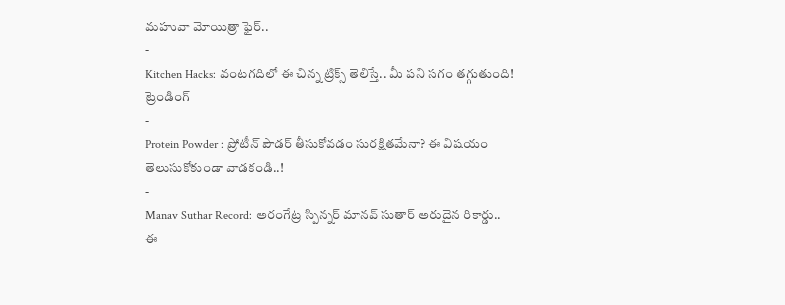మహువా మోయిత్రా ఫైర్..
-
Kitchen Hacks: వంటగదిలో ఈ చిన్న ట్రిక్స్ తెలిస్తే.. మీ పని సగం తగ్గుతుంది!
ట్రెండింగ్
-
Protein Powder : ప్రోటీన్ పౌడర్ తీసుకోవడం సురక్షితమేనా? ఈ విషయం తెలుసుకోకుండా వాడకండి..!
-
Manav Suthar Record: అరంగేట్ర స్పిన్నర్ మానవ్ సుతార్ అరుదైన రికార్డు.. ఈ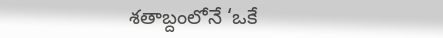శతాబ్దంలోనే ‘ఒకే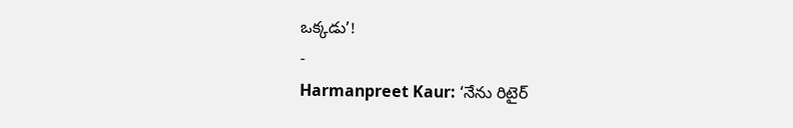ఒక్కడు’!
-
Harmanpreet Kaur: ‘నేను రిటైర్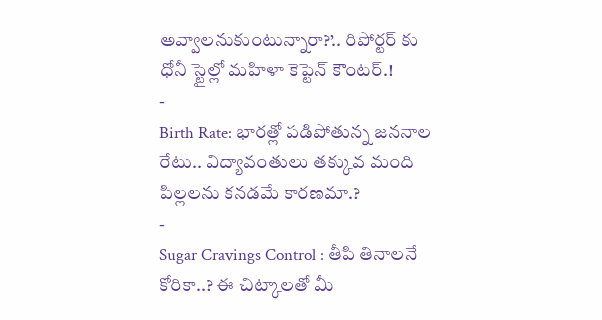అవ్వాలనుకుంటున్నారా?’.. రిపోర్టర్ కు ధోనీ స్టైల్లో మహిళా కెప్టెన్ కౌంటర్.!
-
Birth Rate: భారత్లో పడిపోతున్న జననాల రేటు.. విద్యావంతులు తక్కువ మంది పిల్లలను కనడమే కారణమా.?
-
Sugar Cravings Control : తీపి తినాలనే కోరికా..? ఈ చిట్కాలతో మీ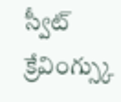స్వీట్ క్రేవింగ్స్కు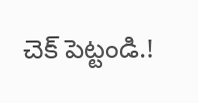చెక్ పెట్టండి.!